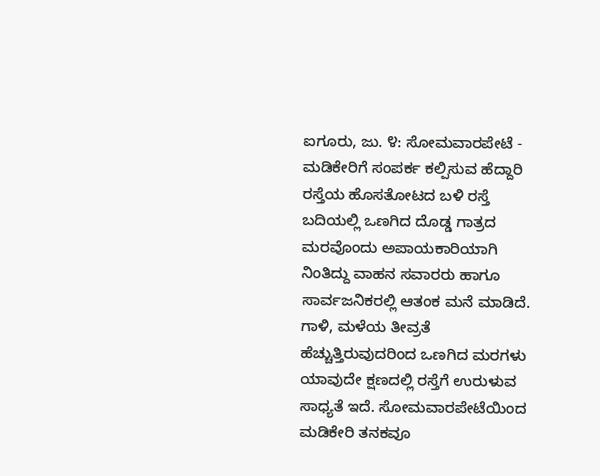ಐಗೂರು, ಜು. ೪: ಸೋಮವಾರಪೇಟೆ - ಮಡಿಕೇರಿಗೆ ಸಂಪರ್ಕ ಕಲ್ಪಿಸುವ ಹೆದ್ದಾರಿ ರಸ್ತೆಯ ಹೊಸತೋಟದ ಬಳಿ ರಸ್ತೆ ಬದಿಯಲ್ಲಿ ಒಣಗಿದ ದೊಡ್ಡ ಗಾತ್ರದ ಮರವೊಂದು ಅಪಾಯಕಾರಿಯಾಗಿ ನಿಂತಿದ್ದು ವಾಹನ ಸವಾರರು ಹಾಗೂ ಸಾರ್ವಜನಿಕರಲ್ಲಿ ಆತಂಕ ಮನೆ ಮಾಡಿದೆ. ಗಾಳಿ, ಮಳೆಯ ತೀವ್ರತೆ ಹೆಚ್ಚುತ್ತಿರುವುದರಿಂದ ಒಣಗಿದ ಮರಗಳು ಯಾವುದೇ ಕ್ಷಣದಲ್ಲಿ ರಸ್ತೆಗೆ ಉರುಳುವ ಸಾಧ್ಯತೆ ಇದೆ. ಸೋಮವಾರಪೇಟೆಯಿಂದ ಮಡಿಕೇರಿ ತನಕವೂ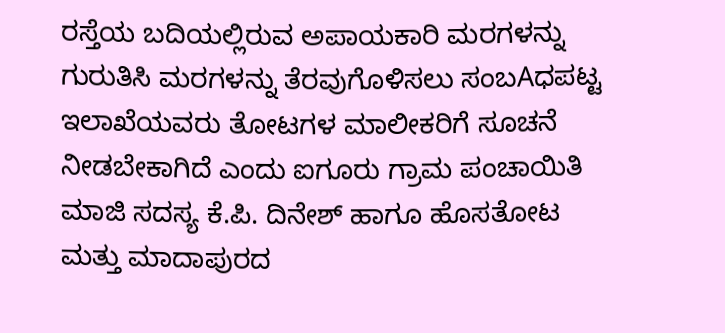ರಸ್ತೆಯ ಬದಿಯಲ್ಲಿರುವ ಅಪಾಯಕಾರಿ ಮರಗಳನ್ನು ಗುರುತಿಸಿ ಮರಗಳನ್ನು ತೆರವುಗೊಳಿಸಲು ಸಂಬAಧಪಟ್ಟ ಇಲಾಖೆಯವರು ತೋಟಗಳ ಮಾಲೀಕರಿಗೆ ಸೂಚನೆ ನೀಡಬೇಕಾಗಿದೆ ಎಂದು ಐಗೂರು ಗ್ರಾಮ ಪಂಚಾಯಿತಿ ಮಾಜಿ ಸದಸ್ಯ ಕೆ.ಪಿ. ದಿನೇಶ್ ಹಾಗೂ ಹೊಸತೋಟ ಮತ್ತು ಮಾದಾಪುರದ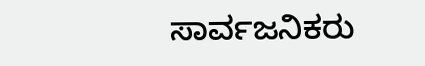ಸಾರ್ವಜನಿಕರು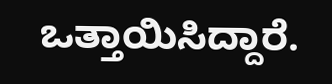ಒತ್ತಾಯಿಸಿದ್ದಾರೆ.